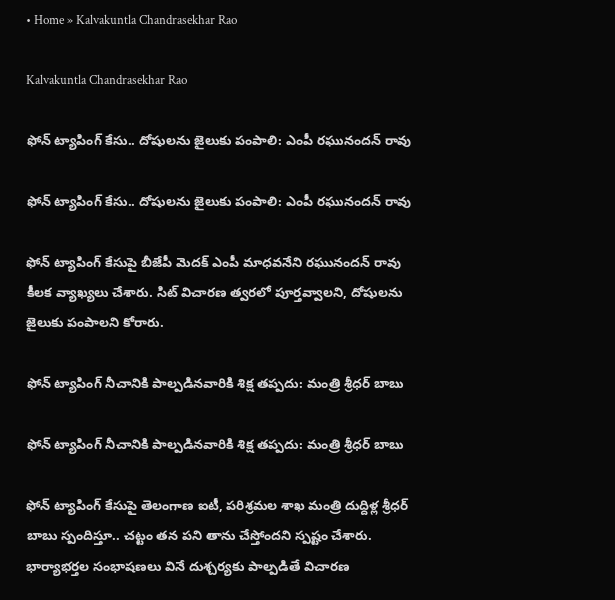• Home » Kalvakuntla Chandrasekhar Rao

Kalvakuntla Chandrasekhar Rao

ఫోన్ ట్యాపింగ్ కేసు.. దోషులను జైలుకు పంపాలి: ఎంపీ రఘునందన్ రావు

ఫోన్ ట్యాపింగ్ కేసు.. దోషులను జైలుకు పంపాలి: ఎంపీ రఘునందన్ రావు

ఫోన్ ట్యాపింగ్ కేసుపై బీజేపీ మెదక్ ఎంపీ మాధవనేని రఘునందన్ రావు కీలక వ్యాఖ్యలు చేశారు. సిట్ విచారణ త్వరలో పూర్తవ్వాలని, దోషులను జైలుకు పంపాలని కోరారు.

ఫోన్ ట్యాపింగ్ నీచానికి పాల్పడినవారికి శిక్ష తప్పదు: మంత్రి శ్రీధర్ బాబు

ఫోన్ ట్యాపింగ్ నీచానికి పాల్పడినవారికి శిక్ష తప్పదు: మంత్రి శ్రీధర్ బాబు

ఫోన్ ట్యాపింగ్ కేసుపై తెలంగాణ ఐటీ, పరిశ్రమల శాఖ మంత్రి దుద్దిళ్ల శ్రీధర్ బాబు స్పందిస్తూ.. చట్టం తన పని తాను చేస్తోందని స్పష్టం చేశారు. భార్యాభర్తల సంభాషణలు వినే దుశ్చర్యకు పాల్పడితే విచారణ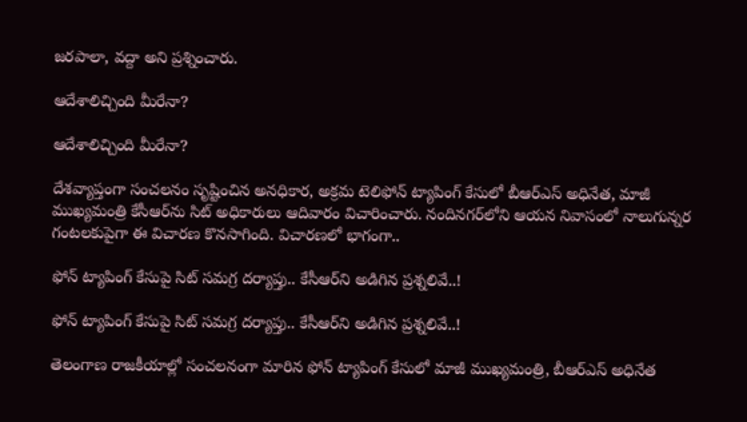జరపాలా, వద్దా అని ప్రశ్నించారు.

ఆదేశాలిచ్చింది మీరేనా?

ఆదేశాలిచ్చింది మీరేనా?

దేశవ్యాప్తంగా సంచలనం సృష్టించిన అనధికార, అక్రమ టెలిఫోన్‌ ట్యాపింగ్‌ కేసులో బీఆర్‌ఎస్‌ అధినేత, మాజీ ముఖ్యమంత్రి కేసీఆర్‌ను సిట్‌ అధికారులు ఆదివారం విచారించారు. నందినగర్‌లోని ఆయన నివాసంలో నాలుగున్నర గంటలకుపైగా ఈ విచారణ కొనసాగింది. విచారణలో భాగంగా..

ఫోన్ ట్యాపింగ్ కేసుపై సిట్ సమగ్ర దర్యాప్తు.. కేసీఆర్‌ని అడిగిన ప్రశ్నలివే..!

ఫోన్ ట్యాపింగ్ కేసుపై సిట్ సమగ్ర దర్యాప్తు.. కేసీఆర్‌ని అడిగిన ప్రశ్నలివే..!

తెలంగాణ రాజకీయాల్లో సంచలనంగా మారిన ఫోన్ ట్యాపింగ్ కేసులో మాజీ ముఖ్యమంత్రి, బీఆర్ఎస్ అధినేత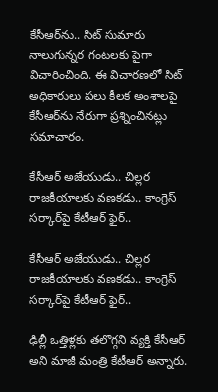కేసీఆర్‌ను.. సిట్ సుమారు నాలుగున్నర గంటలకు పైగా విచారించింది. ఈ విచారణలో సిట్ అధికారులు పలు కీలక అంశాలపై కేసీఆర్‌ను నేరుగా ప్రశ్నించినట్లు సమాచారం.

కేసీఆర్ అజేయుడు.. చిల్లర రాజకీయాలకు వణకడు.. కాంగ్రెస్ సర్కార్‌పై కేటీఆర్ ఫైర్..

కేసీఆర్ అజేయుడు.. చిల్లర రాజకీయాలకు వణకడు.. కాంగ్రెస్ సర్కార్‌పై కేటీఆర్ ఫైర్..

ఢిల్లీ ఒత్తిళ్లకు తలొగ్గని వ్యక్తి కేసీఆర్ అని మాజీ మంత్రి కేటీఆర్ అన్నారు.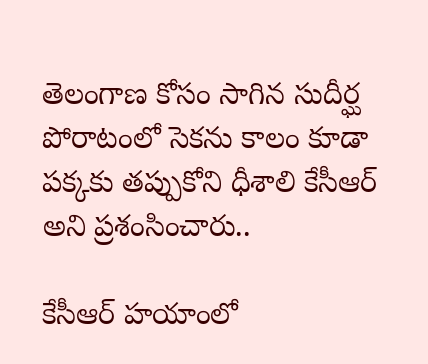తెలంగాణ కోసం సాగిన సుదీర్ఘ పోరాటంలో సెకను కాలం కూడా పక్కకు తప్పుకోని ధీశాలి కేసీఆర్ అని ప్రశంసించారు..

కేసీఆర్ హయాంలో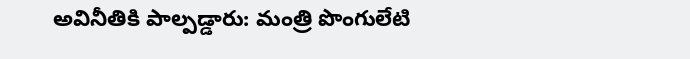అవినీతికి పాల్పడ్డారు: మంత్రి పొంగులేటి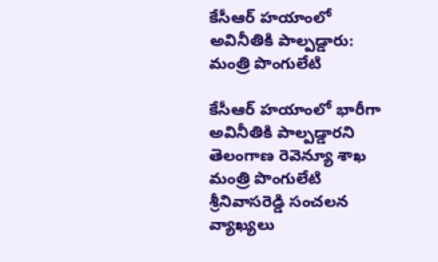కేసీఆర్ హయాంలో అవినీతికి పాల్పడ్డారు: మంత్రి పొంగులేటి

కేసీఆర్ హయాంలో భారీగా అవినీతికి పాల్పడ్డారని తెలంగాణ రెవెన్యూ శాఖ మంత్రి పొంగులేటి శ్రీనివాసరెడ్డి సంచలన వ్యాఖ్యలు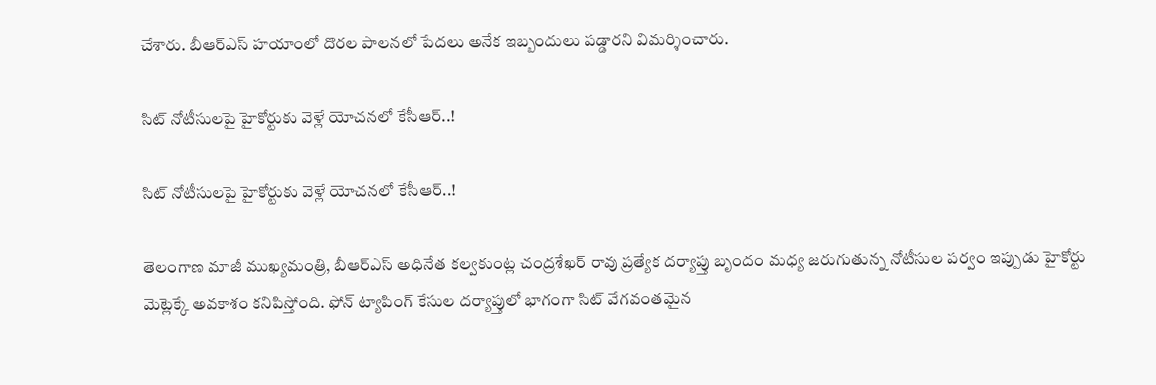చేశారు. బీఆర్ఎస్ హయాంలో దొరల పాలనలో పేదలు అనేక ఇబ్బందులు పడ్డారని విమర్శించారు.

సిట్ నోటీసులపై హైకోర్టుకు వెళ్లే యోచనలో కేసీఆర్‌..!

సిట్ నోటీసులపై హైకోర్టుకు వెళ్లే యోచనలో కేసీఆర్‌..!

తెలంగాణ మాజీ ముఖ్యమంత్రి, బీఆర్‌ఎస్ అధినేత కల్వకుంట్ల చంద్రశేఖర్ రావు ప్రత్యేక దర్యాప్తు బృందం మధ్య జరుగుతున్న నోటీసుల పర్వం ఇప్పుడు హైకోర్టు మెట్లెక్కే అవకాశం కనిపిస్తోంది. ఫోన్ ట్యాపింగ్ కేసుల దర్యాప్తులో భాగంగా సిట్ వేగవంతమైన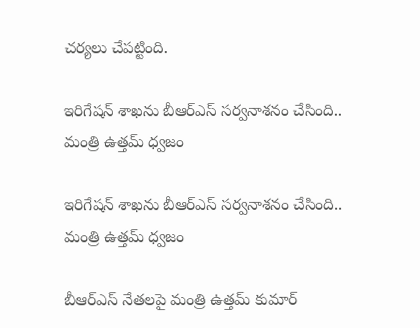చర్యలు చేపట్టింది.

ఇరిగేషన్ శాఖను బీఆర్ఎస్‌ సర్వనాశనం చేసింది.. మంత్రి ఉత్తమ్ ధ్వజం

ఇరిగేషన్ శాఖను బీఆర్ఎస్‌ సర్వనాశనం చేసింది.. మంత్రి ఉత్తమ్ ధ్వజం

బీఆర్ఎస్‌ నేతలపై మంత్రి ఉత్తమ్ కుమార్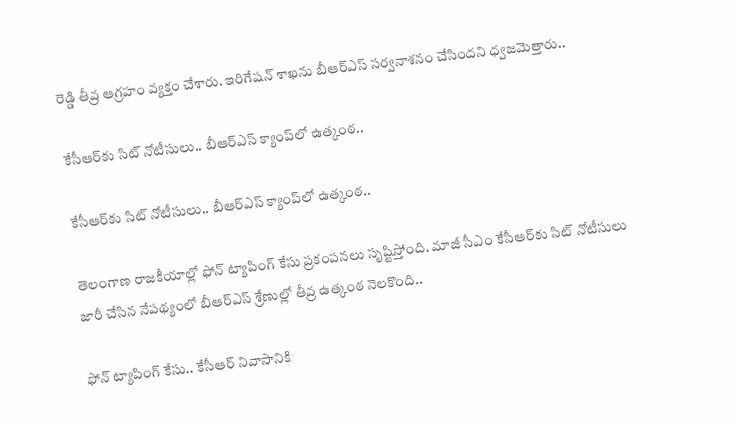రెడ్డి తీవ్ర ఆగ్రహం వ్యక్తం చేశారు. ఇరిగేషన్ శాఖను బీఆర్ఎస్‌ సర్వనాశనం చేసిందని ధ్వజమెత్తారు..

కేసీఆర్‌కు సిట్ నోటీసులు.. బీఆర్ఎస్ క్యాంప్‌లో ఉత్కంఠ..

కేసీఆర్‌కు సిట్ నోటీసులు.. బీఆర్ఎస్ క్యాంప్‌లో ఉత్కంఠ..

తెలంగాణ రాజకీయాల్లో ఫోన్ ట్యాపింగ్ కేసు ప్రకంపనలు సృష్టిస్తోంది. మాజీ సీఎం కేసీఆర్‌కు సిట్ నోటీసులు జారీ చేసిన నేపథ్యంలో బీఆర్ఎస్ శ్రేణుల్లో తీవ్ర ఉత్కంఠ నెలకొంది..

ఫోన్ ట్యాపింగ్ కేసు.. కేసీఆర్ నివాసానికి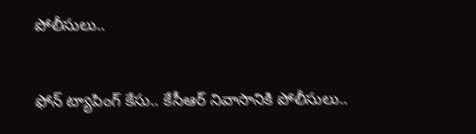పోలీసులు..

ఫోన్ ట్యాపింగ్ కేసు.. కేసీఆర్ నివాసానికి పోలీసులు..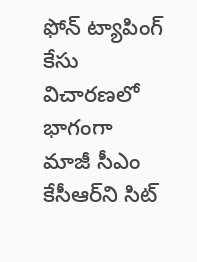ఫోన్ ట్యాపింగ్ కేసు విచారణలో భాగంగా మాజీ సీఎం కేసీఆర్‌ని సిట్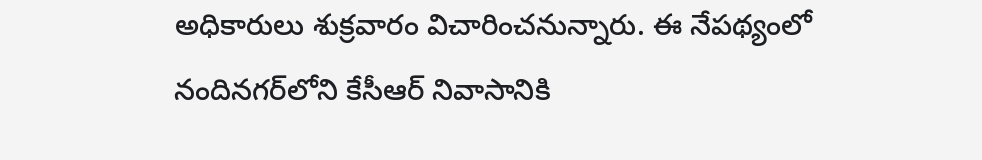అధికారులు శుక్రవారం విచారించనున్నారు. ఈ నేపథ్యంలో నందినగర్‌లోని కేసీఆర్ నివాసానికి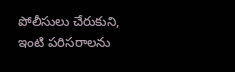పోలీసులు చేరుకుని, ఇంటి పరిసరాలను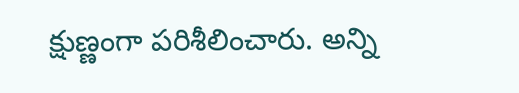క్షుణ్ణంగా పరిశీలించారు. అన్ని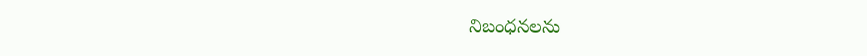నిబంధనలను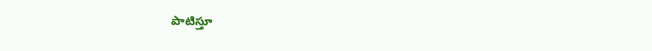పాటిస్తూ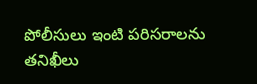పోలీసులు ఇంటి పరిసరాలను తనిఖీలు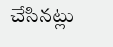చేసినట్లు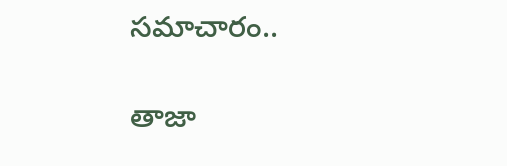సమాచారం..

తాజా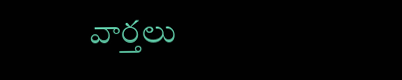వార్తలు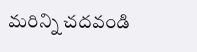మరిన్ని చదవండి